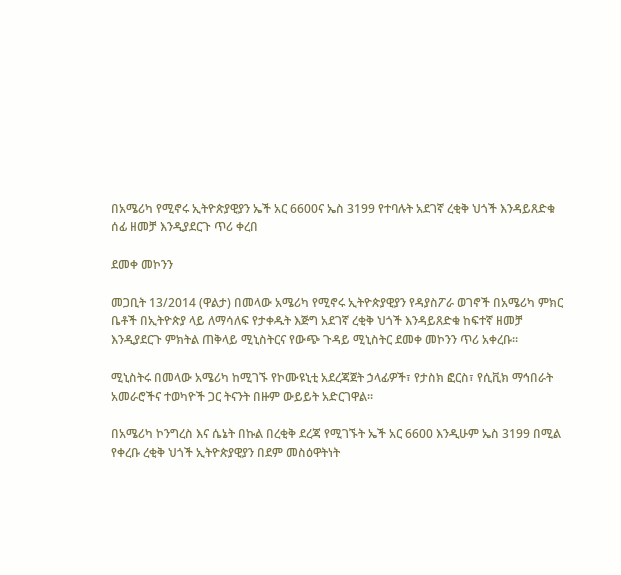በአሜሪካ የሚኖሩ ኢትዮጵያዊያን ኤች አር 6600ና ኤስ 3199 የተባሉት አደገኛ ረቂቅ ህጎች እንዳይጸድቁ ሰፊ ዘመቻ እንዲያደርጉ ጥሪ ቀረበ

ደመቀ መኮንን

መጋቢት 13/2014 (ዋልታ) በመላው አሜሪካ የሚኖሩ ኢትዮጵያዊያን የዳያስፖራ ወገኖች በአሜሪካ ምክር ቤቶች በኢትዮጵያ ላይ ለማሳለፍ የታቀዱት እጅግ አደገኛ ረቂቅ ህጎች እንዳይጸድቁ ከፍተኛ ዘመቻ እንዲያደርጉ ምክትል ጠቅላይ ሚኒስትርና የውጭ ጉዳይ ሚኒስትር ደመቀ መኮንን ጥሪ አቀረቡ።

ሚኒስትሩ በመላው አሜሪካ ከሚገኙ የኮሙዩኒቲ አደረጃጀት ኃላፊዎች፣ የታስክ ፎርስ፣ የሲቪክ ማኅበራት አመራሮችና ተወካዮች ጋር ትናንት በዙም ውይይት አድርገዋል።

በአሜሪካ ኮንግረስ እና ሴኔት በኩል በረቂቅ ደረጃ የሚገኙት ኤች አር 6600 እንዲሁም ኤስ 3199 በሚል የቀረቡ ረቂቅ ህጎች ኢትዮጵያዊያን በደም መስዕዋትነት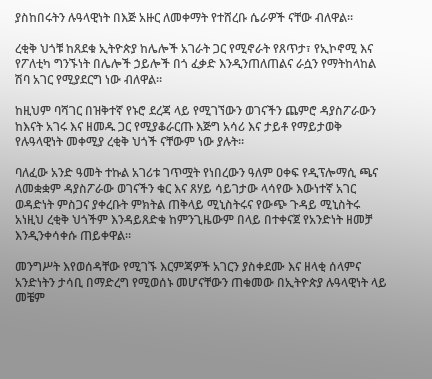ያስከበሩትን ሉዓላዊነት በእጅ አዙር ለመቀማት የተሸረቡ ሴራዎች ናቸው ብለዋል።

ረቂቅ ህጎቹ ከጸደቁ ኢትዮጵያ ከሌሎች አገራት ጋር የሚኖራት የጸጥታ፣ የኢኮኖሚ እና የፖለቲካ ግንኙነት በሌሎች ኃይሎች በጎ ፈቃድ እንዲንጠለጠልና ራሷን የማትከላከል ሽባ አገር የሚያደርግ ነው ብለዋል።

ከዚህም ባሻገር በዝቅተኛ የኑሮ ደረጃ ላይ የሚገኘውን ወገናችን ጨምሮ ዳያስፖራውን ከእናት አገሩ እና ዘመዱ ጋር የሚያቆራርጡ እጅግ አሳሪ እና ታይቶ የማይታወቅ የሉዓላዊነት መቀሚያ ረቂቅ ህጎች ናቸውም ነው ያሉት።

ባለፈው አንድ ዓመት ተኩል አገሪቱ ገጥሟት የነበረውን ዓለም ዐቀፍ የዲፕሎማሲ ጫና ለመቋቋም ዳያስፖራው ወገናችን ቁር እና ጸሃይ ሳይገታው ላሳየው እውነተኛ አገር ወዳድነት ምስጋና ያቀረቡት ምክትል ጠቅላይ ሚኒስትሩና የውጭ ጉዳይ ሚኒስትሩ አነዚህ ረቂቅ ህጎችም እንዳይጸድቁ ከምንጊዜውም በላይ በተቀናጀ የአንድነት ዘመቻ እንዲንቀሳቀሱ ጠይቀዋል።

መንግሥት እየወሰዳቸው የሚገኙ እርምጃዎች አገርን ያስቀደሙ እና ዘላቂ ሰላምና አንድነትን ታሳቢ በማድረግ የሚወሰኑ መሆናቸውን ጠቁመው በኢትዮጵያ ሉዓላዊነት ላይ መቼም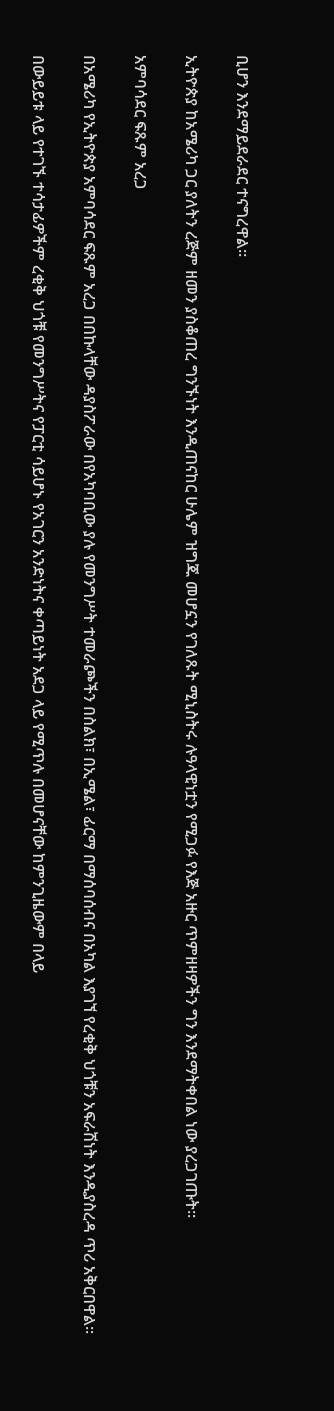ቢሆን እንደማይደራደር ተናግረዋል።

ኢትዮጵያ ከአሜሪካ ጋር ያለትን ረጅም ዘመን ያስቆጠረ ግንኙነት እንዲጠናከር ሁሌም ዝግጁ መሆኗን የገለጹት ሚኒስትሩ ሉዓላዊነቷን የሚጋፉ የእጅ አዙር ጥምዘዛዎችን ግን እንደማትቀበል ነው ያረጋገጡት።

አምባሳደር ፍጹም አረጋ

በአሜሪካ የኢትዮጵያ አምባሳደር ፍጹም አረጋ በበኩላቸው ዳያስፖራው በየአካባቢው ያሉ የመንግሥት ተመራጮችን በስልክ፣ በኢሜል፣ ፊርማ በማሰባሰብና በአካል እያገኘ የረቂቅ ህጎቹን አፍራሽነት እንዲያስረዳ ጥሪ አቅርበዋል።

በውይይቱ ላይ የተገኙ ተሳታፊዎችም ረቂቅ ህጎቹ የመንግሥትና የፓርቲ ሳይሆኑ የአገርን አንድነትና ቀጣይነት አደጋ ላይ የሚጥሉ በመሆናቸው ከምንጊዜውም በላይ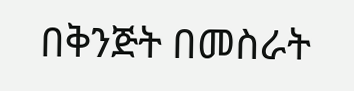በቅንጅት በመስራት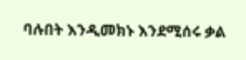ባሉበት እንዲመክኑ እንደሚሰሩ ቃል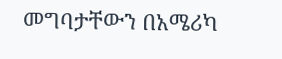መግባታቸውን በአሜሪካ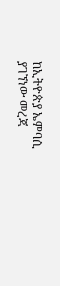ከኢትዮጵያ ኤምባሲ ያገኘነው መረጃ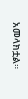አመላክቷል።